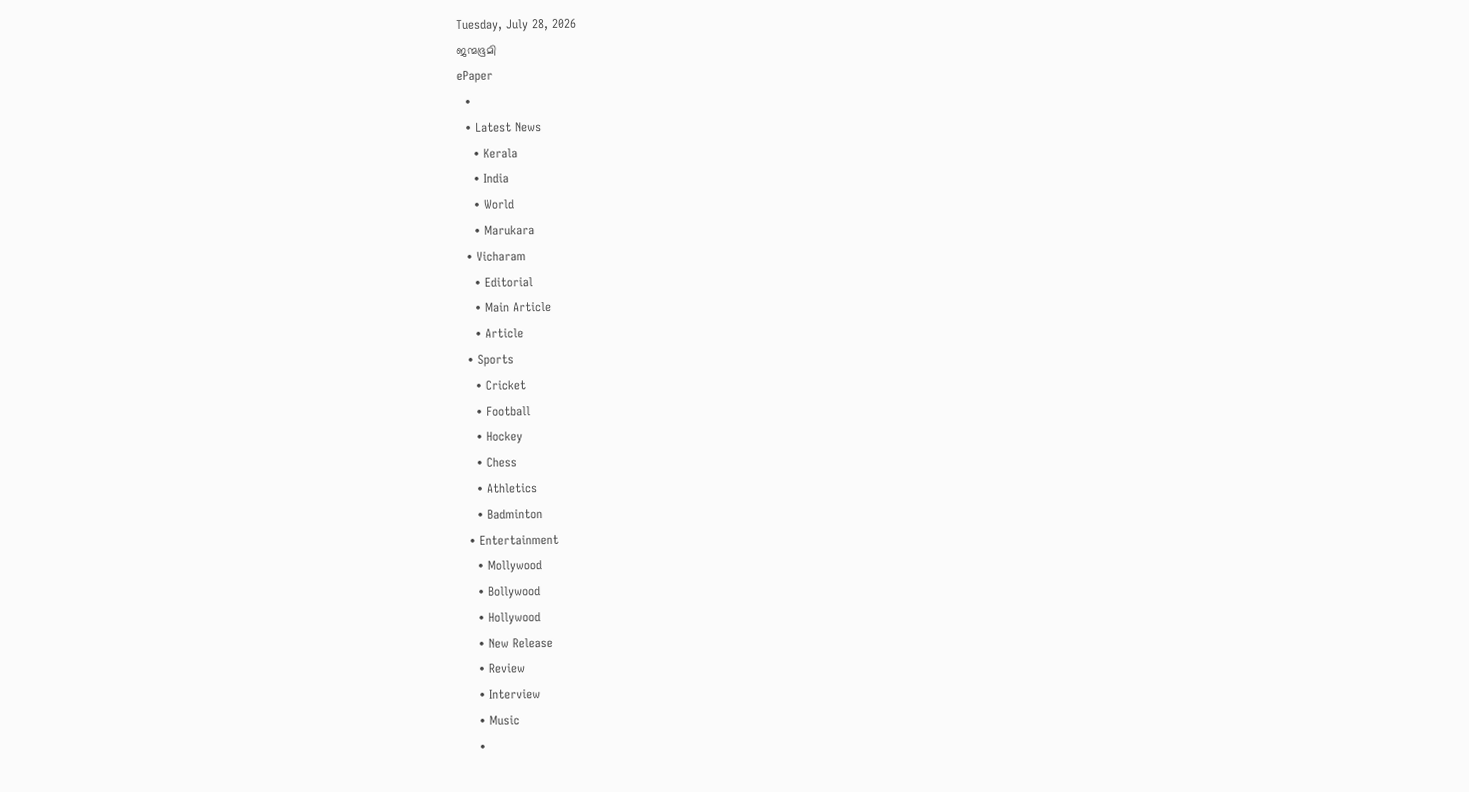Tuesday, July 28, 2026
ജന്മഭൂമി
ePaper
  •
  • Latest News
    • Kerala
    • India
    • World
    • Marukara
  • Vicharam
    • Editorial
    • Main Article
    • Article
  • Sports
    • Cricket
    • Football
    • Hockey
    • Chess
    • Athletics
    • Badminton
  • Entertainment
    • Mollywood
    • Bollywood
    • Hollywood
    • New Release
    • Review
    • Interview
    • Music
    •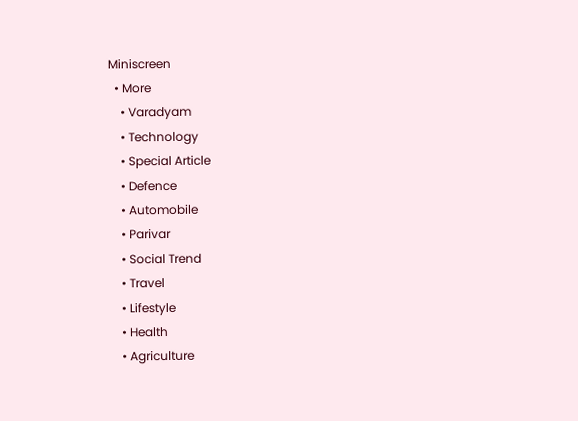Miniscreen
  • More
    • Varadyam
    • Technology
    • Special Article
    • Defence
    • Automobile
    • Parivar
    • Social Trend
    • Travel
    • Lifestyle
    • Health
    • Agriculture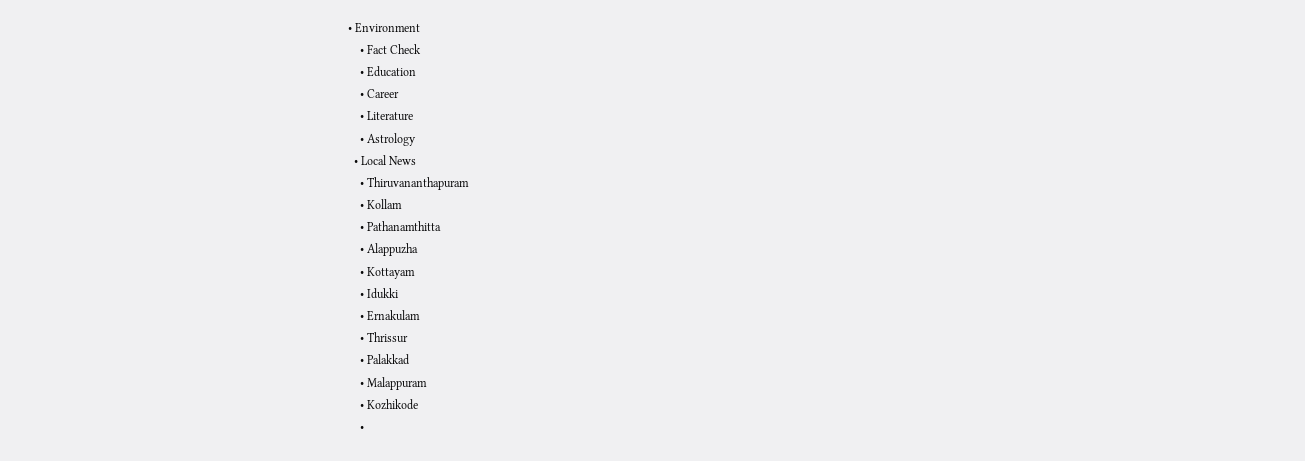• Environment
    • Fact Check
    • Education
    • Career
    • Literature
    • Astrology
  • Local News
    • Thiruvananthapuram
    • Kollam
    • Pathanamthitta
    • Alappuzha
    • Kottayam
    • Idukki
    • Ernakulam
    • Thrissur
    • Palakkad
    • Malappuram
    • Kozhikode
    •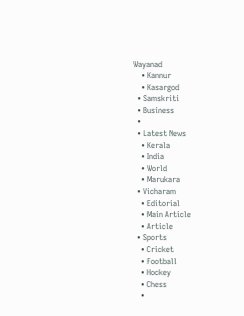Wayanad
    • Kannur
    • Kasargod
  • Samskriti
  • Business
  •
  • Latest News
    • Kerala
    • India
    • World
    • Marukara
  • Vicharam
    • Editorial
    • Main Article
    • Article
  • Sports
    • Cricket
    • Football
    • Hockey
    • Chess
    •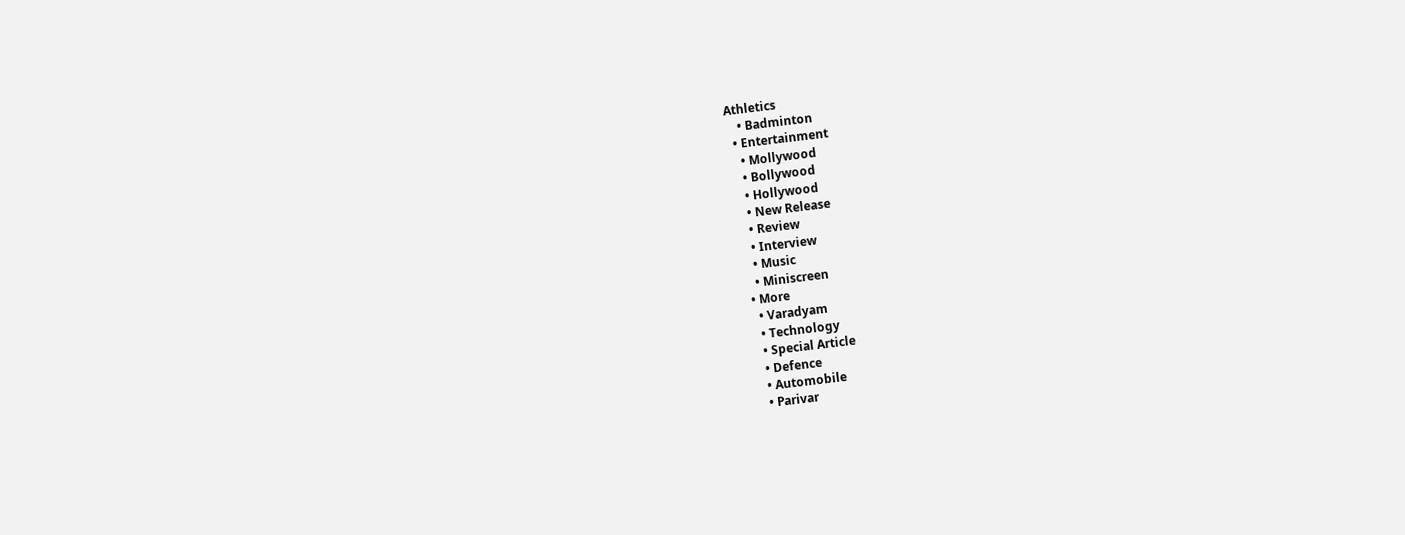Athletics
    • Badminton
  • Entertainment
    • Mollywood
    • Bollywood
    • Hollywood
    • New Release
    • Review
    • Interview
    • Music
    • Miniscreen
  • More
    • Varadyam
    • Technology
    • Special Article
    • Defence
    • Automobile
    • Parivar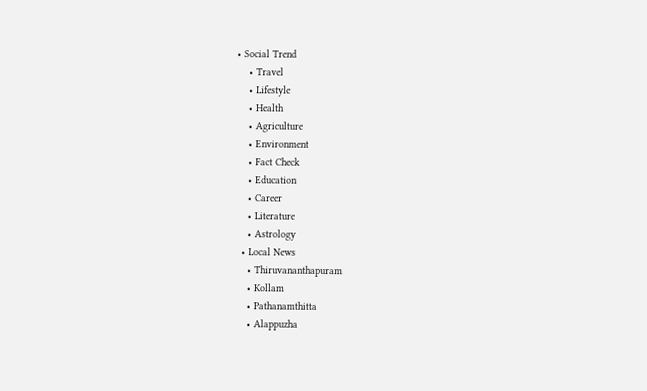• Social Trend
    • Travel
    • Lifestyle
    • Health
    • Agriculture
    • Environment
    • Fact Check
    • Education
    • Career
    • Literature
    • Astrology
  • Local News
    • Thiruvananthapuram
    • Kollam
    • Pathanamthitta
    • Alappuzha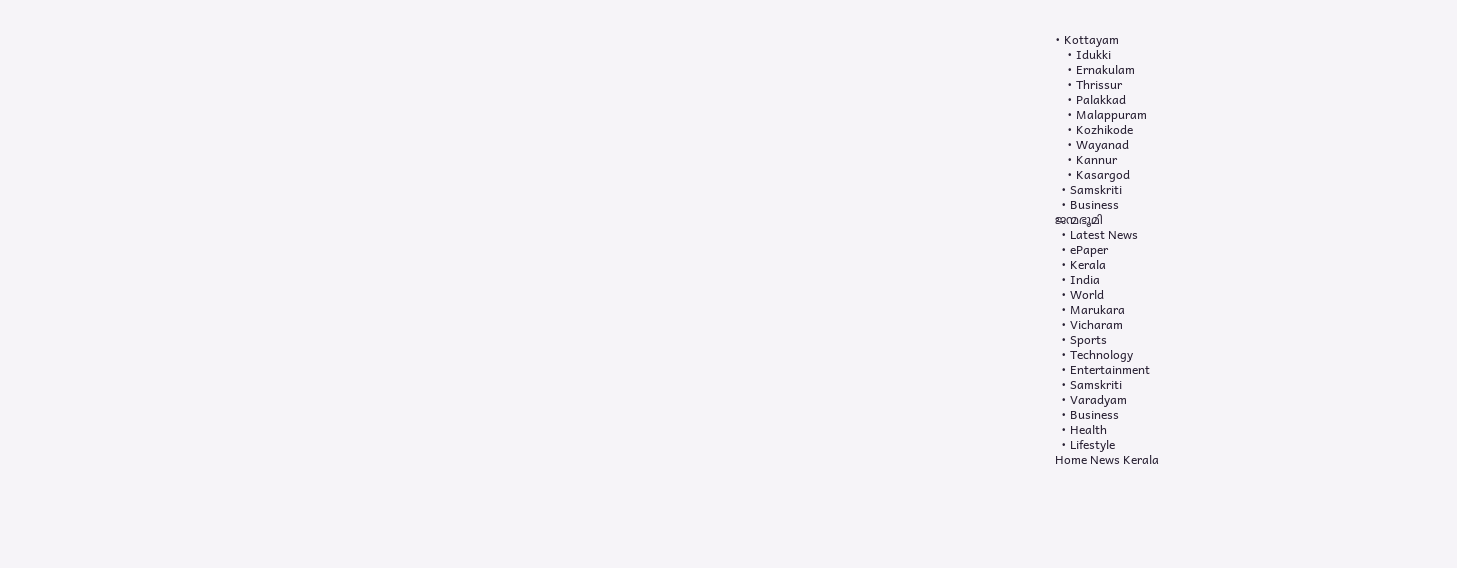• Kottayam
    • Idukki
    • Ernakulam
    • Thrissur
    • Palakkad
    • Malappuram
    • Kozhikode
    • Wayanad
    • Kannur
    • Kasargod
  • Samskriti
  • Business
ജന്മഭൂമി
  • Latest News
  • ePaper
  • Kerala
  • India
  • World
  • Marukara
  • Vicharam
  • Sports
  • Technology
  • Entertainment
  • Samskriti
  • Varadyam
  • Business
  • Health
  • Lifestyle
Home News Kerala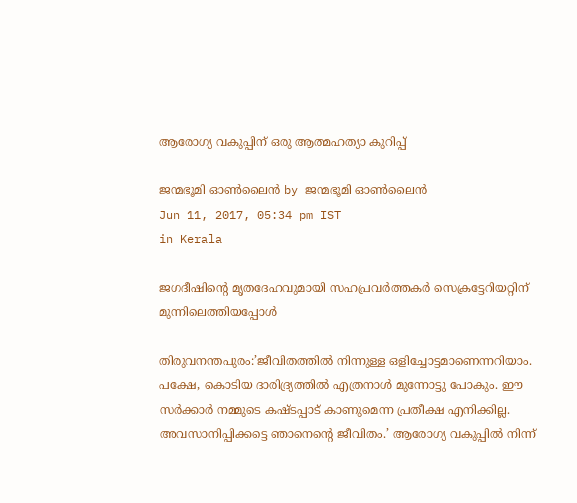ആരോഗ്യ വകുപ്പിന് ഒരു ആത്മഹത്യാ കുറിപ്പ്

ജന്മഭൂമി ഓണ്‍ലൈന്‍ by ജന്മഭൂമി ഓണ്‍ലൈന്‍
Jun 11, 2017, 05:34 pm IST
in Kerala

ജഗദീഷിന്റെ മൃതദേഹവുമായി സഹപ്രവര്‍ത്തകര്‍ സെക്രട്ടേറിയറ്റിന് മുന്നിലെത്തിയപ്പോള്‍

തിരുവനന്തപുരം:’ജീവിതത്തില്‍ നിന്നുള്ള ഒളിച്ചോട്ടമാണെന്നറിയാം. പക്ഷേ, കൊടിയ ദാരിദ്ര്യത്തില്‍ എത്രനാള്‍ മുന്നോട്ടു പോകും. ഈ സര്‍ക്കാര്‍ നമ്മുടെ കഷ്ടപ്പാട് കാണുമെന്ന പ്രതീക്ഷ എനിക്കില്ല. അവസാനിപ്പിക്കട്ടെ ഞാനെന്റെ ജീവിതം.’ ആരോഗ്യ വകുപ്പില്‍ നിന്ന്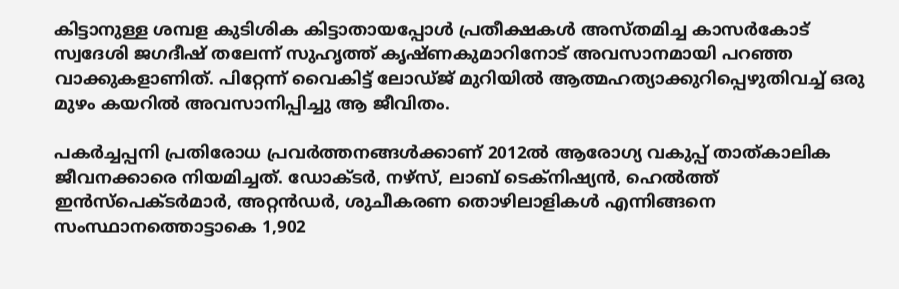കിട്ടാനുള്ള ശമ്പള കുടിശിക കിട്ടാതായപ്പോള്‍ പ്രതീക്ഷകള്‍ അസ്തമിച്ച കാസര്‍കോട് സ്വദേശി ജഗദീഷ് തലേന്ന് സുഹൃത്ത് കൃഷ്ണകുമാറിനോട് അവസാനമായി പറഞ്ഞ വാക്കുകളാണിത്. പിറ്റേന്ന് വൈകിട്ട് ലോഡ്ജ് മുറിയില്‍ ആത്മഹത്യാക്കുറിപ്പെഴുതിവച്ച് ഒരു മുഴം കയറില്‍ അവസാനിപ്പിച്ചു ആ ജീവിതം.

പകര്‍ച്ചപ്പനി പ്രതിരോധ പ്രവര്‍ത്തനങ്ങള്‍ക്കാണ് 2012ല്‍ ആരോഗ്യ വകുപ്പ് താത്കാലിക ജീവനക്കാരെ നിയമിച്ചത്. ഡോക്ടര്‍, നഴ്‌സ്, ലാബ് ടെക്‌നിഷ്യന്‍, ഹെല്‍ത്ത് ഇന്‍സ്‌പെക്ടര്‍മാര്‍, അറ്റന്‍ഡര്‍, ശുചീകരണ തൊഴിലാളികള്‍ എന്നിങ്ങനെ സംസ്ഥാനത്തൊട്ടാകെ 1,902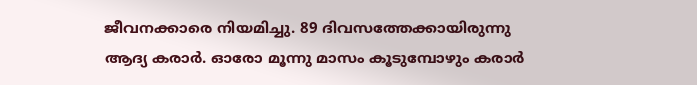ജീവനക്കാരെ നിയമിച്ചു. 89 ദിവസത്തേക്കായിരുന്നു ആദ്യ കരാര്‍. ഓരോ മൂന്നു മാസം കൂടുമ്പോഴും കരാര്‍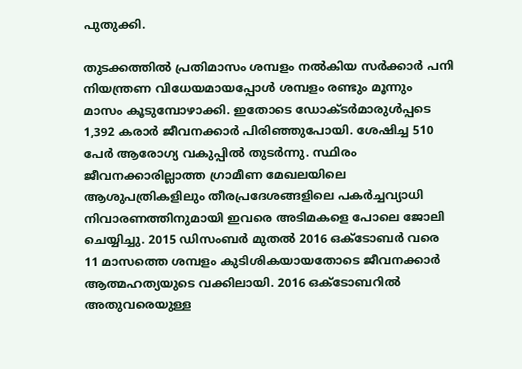പുതുക്കി.

തുടക്കത്തില്‍ പ്രതിമാസം ശമ്പളം നല്‍കിയ സര്‍ക്കാര്‍ പനി നിയന്ത്രണ വിധേയമായപ്പോള്‍ ശമ്പളം രണ്ടും മൂന്നും മാസം കൂടുമ്പോഴാക്കി. ഇതോടെ ഡോക്ടര്‍മാരുള്‍പ്പടെ 1,392 കരാര്‍ ജീവനക്കാര്‍ പിരിഞ്ഞുപോയി. ശേഷിച്ച 510 പേര്‍ ആരോഗ്യ വകുപ്പില്‍ തുടര്‍ന്നു. സ്ഥിരം ജീവനക്കാരില്ലാത്ത ഗ്രാമീണ മേഖലയിലെ ആശുപത്രികളിലും തീരപ്രദേശങ്ങളിലെ പകര്‍ച്ചവ്യാധി നിവാരണത്തിനുമായി ഇവരെ അടിമകളെ പോലെ ജോലി ചെയ്യിച്ചു. 2015 ഡിസംബര്‍ മുതല്‍ 2016 ഒക്ടോബര്‍ വരെ 11 മാസത്തെ ശമ്പളം കുടിശികയായതോടെ ജീവനക്കാര്‍ ആത്മഹത്യയുടെ വക്കിലായി. 2016 ഒക്ടോബറില്‍ അതുവരെയുള്ള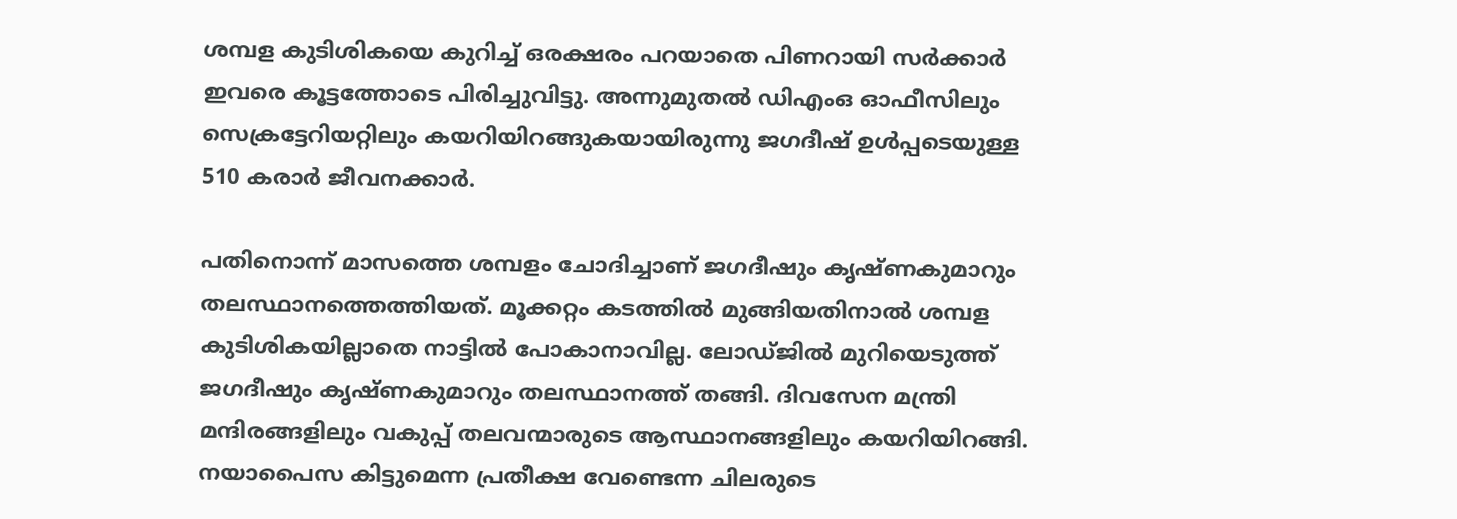ശമ്പള കുടിശികയെ കുറിച്ച് ഒരക്ഷരം പറയാതെ പിണറായി സര്‍ക്കാര്‍ ഇവരെ കൂട്ടത്തോടെ പിരിച്ചുവിട്ടു. അന്നുമുതല്‍ ഡിഎംഒ ഓഫീസിലും സെക്രട്ടേറിയറ്റിലും കയറിയിറങ്ങുകയായിരുന്നു ജഗദീഷ് ഉള്‍പ്പടെയുള്ള 510 കരാര്‍ ജീവനക്കാര്‍.

പതിനൊന്ന് മാസത്തെ ശമ്പളം ചോദിച്ചാണ് ജഗദീഷും കൃഷ്ണകുമാറും തലസ്ഥാനത്തെത്തിയത്. മൂക്കറ്റം കടത്തില്‍ മുങ്ങിയതിനാല്‍ ശമ്പള കുടിശികയില്ലാതെ നാട്ടില്‍ പോകാനാവില്ല. ലോഡ്ജില്‍ മുറിയെടുത്ത് ജഗദീഷും കൃഷ്ണകുമാറും തലസ്ഥാനത്ത് തങ്ങി. ദിവസേന മന്ത്രി മന്ദിരങ്ങളിലും വകുപ്പ് തലവന്മാരുടെ ആസ്ഥാനങ്ങളിലും കയറിയിറങ്ങി. നയാപൈസ കിട്ടുമെന്ന പ്രതീക്ഷ വേണ്ടെന്ന ചിലരുടെ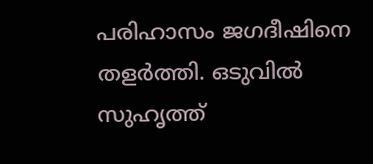പരിഹാസം ജഗദീഷിനെ തളര്‍ത്തി. ഒടുവില്‍ സുഹൃത്ത്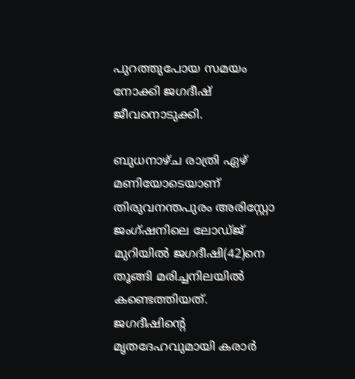പുറത്തുപോയ സമയം നോക്കി ജഗദീഷ് ജീവനൊടുക്കി.

ബുധനാഴ്ച രാത്രി ഏഴ് മണിയോടെയാണ് തിരുവനന്തപുരം അരിസ്റ്റോ ജംഗ്ഷനിലെ ലോഡ്ജ് മുറിയില്‍ ജഗദീഷി(42)നെ തൂങ്ങി മരിച്ചനിലയില്‍ കണ്ടെത്തിയത്. ജഗദീഷിന്റെ മൃതദേഹവുമായി കരാര്‍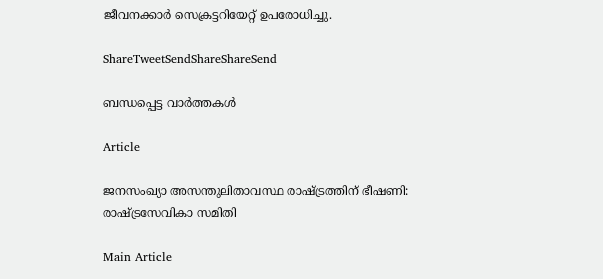ജീവനക്കാര്‍ സെക്രട്ടറിയേറ്റ് ഉപരോധിച്ചു.

ShareTweetSendShareShareSend

ബന്ധപ്പെട്ട വാര്‍ത്തകള്‍

Article

ജനസംഖ്യാ അസന്തുലിതാവസ്ഥ രാഷ്‌ട്രത്തിന് ഭീഷണി: രാഷ്‌ട്രസേവികാ സമിതി

Main Article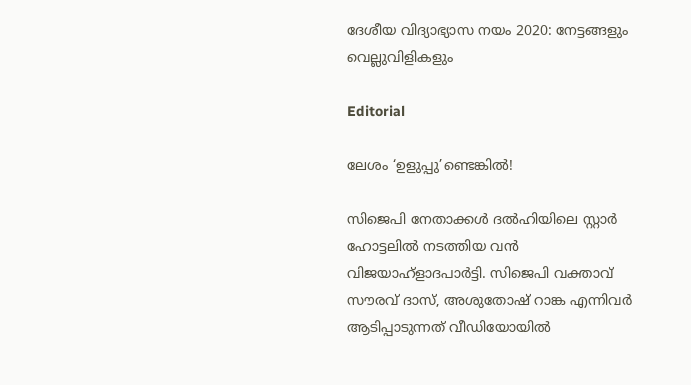ദേശീയ വിദ്യാഭ്യാസ നയം 2020: നേട്ടങ്ങളും വെല്ലുവിളികളും

Editorial

ലേശം ‘ഉളുപ്പു’ണ്ടെങ്കില്‍!

സിജെപി നേതാക്കള്‍ ദല്‍ഹിയിലെ സ്റ്റാര്‍ ഹോട്ടലില്‍ നടത്തിയ വന്‍ വിജയാഹ്ളാദപാര്‍ട്ടി. സിജെപി വക്താവ് സൗരവ് ദാസ്, അശുതോഷ് റാങ്ക എന്നിവര്‍ ആടിപ്പാടുന്നത് വീഡിയോയില്‍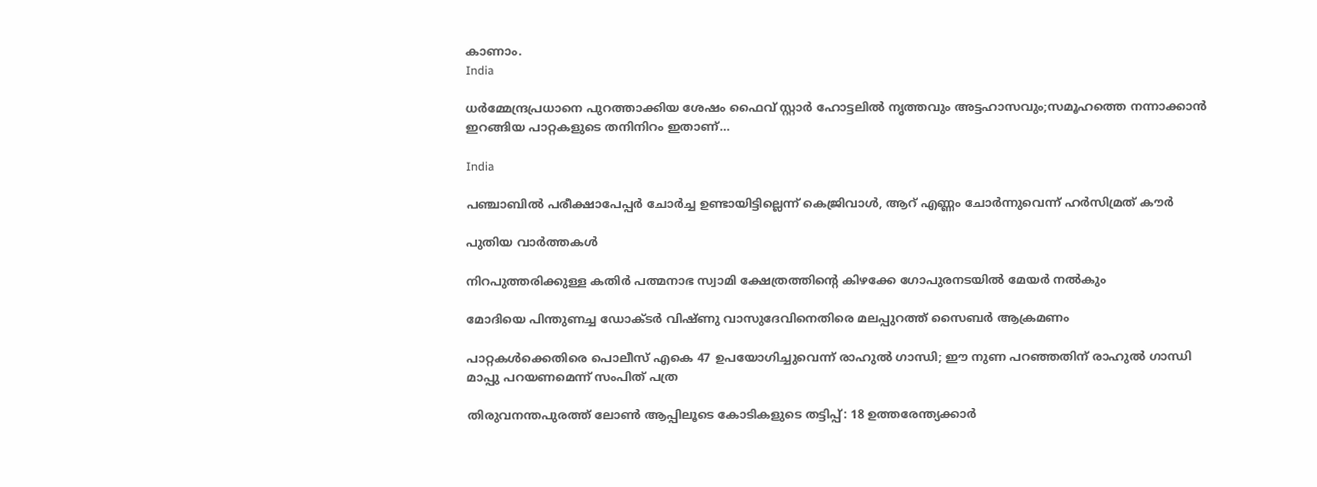കാണാം.
India

ധര്‍മ്മേന്ദ്രപ്രധാനെ പുറത്താക്കിയ ശേഷം ഫൈവ് സ്റ്റാര്‍ ഹോട്ടലില്‍ നൃത്തവും അട്ടഹാസവും;സമൂഹത്തെ നന്നാക്കാന്‍ ഇറങ്ങിയ പാറ്റകളുടെ തനിനിറം ഇതാണ്…

India

പഞ്ചാബില്‍ പരീക്ഷാപേപ്പര്‍ ചോര്‍ച്ച ഉണ്ടായിട്ടില്ലെന്ന് കെജ്രിവാള്‍, ആറ് എണ്ണം ചോര്‍ന്നുവെന്ന് ഹര്‍സിമ്രത് കൗര്‍

പുതിയ വാര്‍ത്തകള്‍

നിറപുത്തരിക്കുള്ള കതിർ പത്മനാഭ സ്വാമി ക്ഷേത്രത്തിന്റെ കിഴക്കേ ഗോപുരനടയില്‍ മേയര്‍ നല്‍കും

മോദിയെ പിന്തുണച്ച ഡോക്ടര്‍ വിഷ്ണു വാസുദേവിനെതിരെ മലപ്പുറത്ത് സൈബര്‍ ആക്രമണം

പാറ്റകള്‍ക്കെതിരെ പൊലീസ് എകെ 47 ഉപയോഗിച്ചുവെന്ന് രാഹുല്‍ ഗാന്ധി; ഈ നുണ പറഞ്ഞതിന് രാഹുല്‍ ഗാന്ധി മാപ്പു പറയണമെന്ന് സംപിത് പത്ര

തിരുവനന്തപുരത്ത് ലോണ്‍ ആപ്പിലൂടെ കോടികളുടെ തട്ടിപ്പ്: 18 ഉത്തരേന്ത്യക്കാര്‍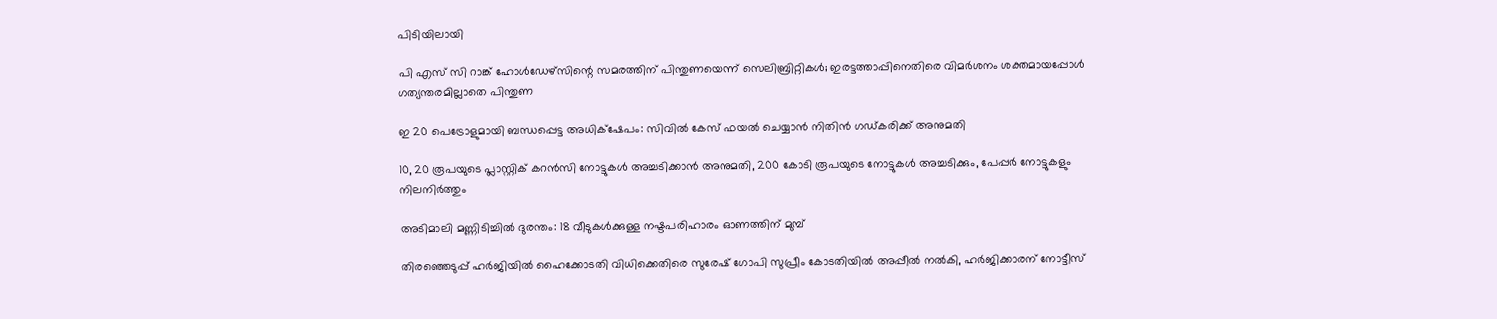പിടിയിലായി

പി എസ് സി റാങ്ക് ഹോള്‍ഡേഴ്‌സിന്റെ സമരത്തിന് പിന്തുണയെന്ന് സെലിബ്രിറ്റികള്‍; ഇരട്ടത്താപ്പിനെതിരെ വിമര്‍ശനം ശക്തമായപ്പോള്‍ ഗത്യന്തരമില്ലാതെ പിന്തുണ

ഇ 20 പെട്രോളുമായി ബന്ധപ്പെട്ട അധിക്‌ഷേപം: സിവില്‍ കേസ് ഫയല്‍ ചെയ്യാന്‍ നിതിന്‍ ഗഡ്കരിക്ക് അനുമതി

10, 20 രൂപയുടെ പ്ലാസ്റ്റിക് കറന്‍സി നോട്ടുകള്‍ അച്ചടിക്കാന്‍ അനുമതി, 200 കോടി രൂപയുടെ നോട്ടുകള്‍ അച്ചടിക്കും, പേപ്പര്‍ നോട്ടുകളും നിലനിര്‍ത്തും

അടിമാലി മണ്ണിടിച്ചില്‍ ദുരന്തം: 18 വീടുകള്‍ക്കുള്ള നഷ്ടപരിഹാരം ഓണത്തിന് മുമ്പ്

തിരഞ്ഞെടുപ്പ് ഹര്‍ജിയില്‍ ഹൈക്കോടതി വിധിക്കെതിരെ സുരേഷ് ഗോപി സുപ്രീം കോടതിയില്‍ അപ്പീല്‍ നല്‍കി, ഹര്‍ജിക്കാരന് നോട്ടീസ്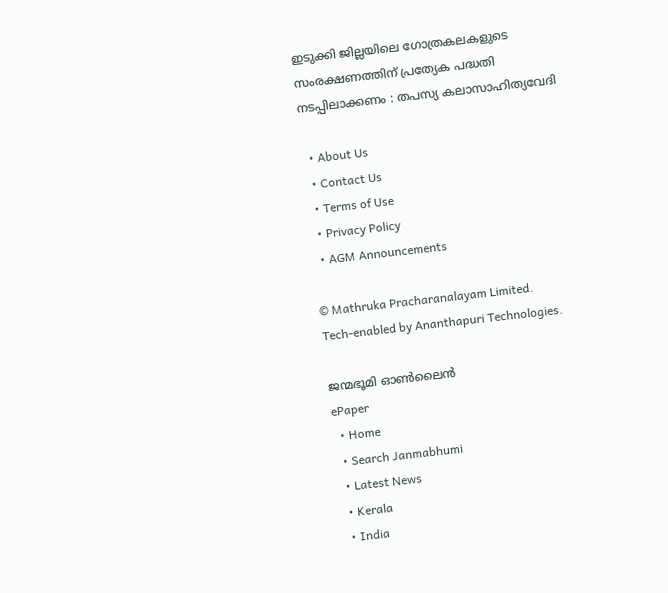ഇടുക്കി ജില്ലയിലെ ഗോത്രകലകളുടെ സംരക്ഷണത്തിന് പ്രത്യേക പദ്ധതി നടപ്പിലാക്കണം : തപസ്യ കലാസാഹിത്യവേദി

  • About Us
  • Contact Us
  • Terms of Use
  • Privacy Policy
  • AGM Announcements

© Mathruka Pracharanalayam Limited.
Tech-enabled by Ananthapuri Technologies.

ജന്മഭൂമി ഓണ്‍ലൈന്‍
ePaper
  • Home
  • Search Janmabhumi
  • Latest News
  • Kerala
  • India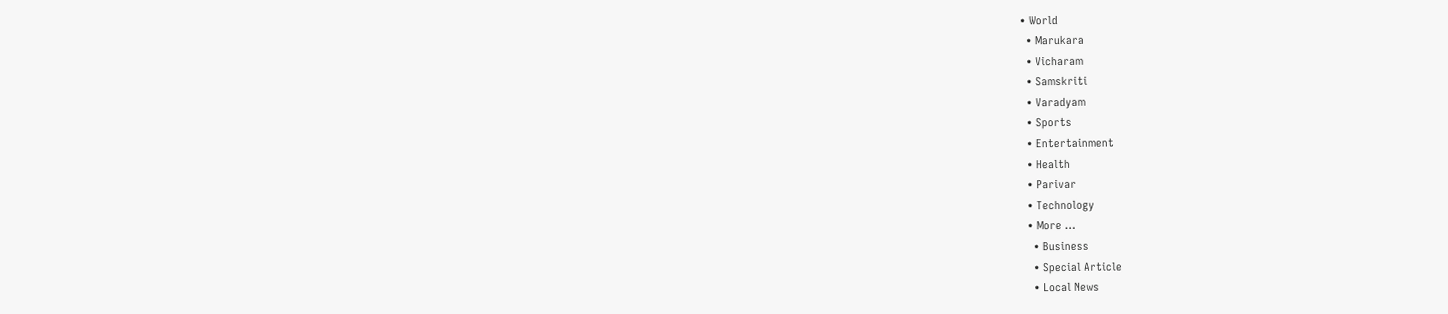• World
  • Marukara
  • Vicharam
  • Samskriti
  • Varadyam
  • Sports
  • Entertainment
  • Health
  • Parivar
  • Technology
  • More …
    • Business
    • Special Article
    • Local News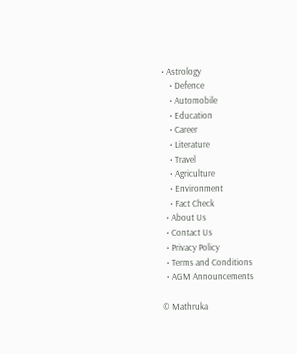• Astrology
    • Defence
    • Automobile
    • Education
    • Career
    • Literature
    • Travel
    • Agriculture
    • Environment
    • Fact Check
  • About Us
  • Contact Us
  • Privacy Policy
  • Terms and Conditions
  • AGM Announcements

© Mathruka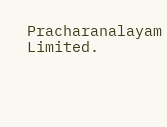Pracharanalayam Limited.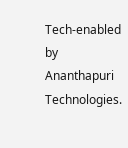Tech-enabled by Ananthapuri Technologies.